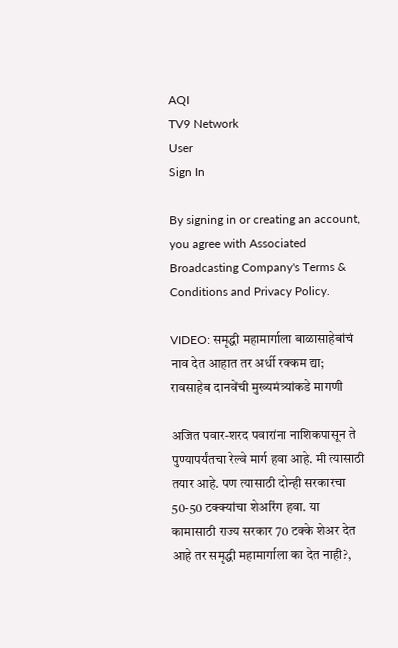AQI
TV9 Network
User
Sign In

By signing in or creating an account, you agree with Associated Broadcasting Company's Terms & Conditions and Privacy Policy.

VIDEO: समृद्धी महामार्गाला बाळासाहेबांचं नाव देत आहात तर अर्धी रक्कम द्या; रावसाहेब दानवेंची मुख्यमंत्र्यांकडे मागणी

अजित पवार-शरद पवारांना नाशिकपासून ते पुण्यापर्यंतचा रेल्वे मार्ग हवा आहे. मी त्यासाठी तयार आहे. पण त्यासाठी दोन्ही सरकारचा 50-50 टक्क्यांचा शेअरिंग हवा. या कामासाठी राज्य सरकार 70 टक्के शेअर देत आहे तर समृद्धी महामार्गाला का देत नाही?,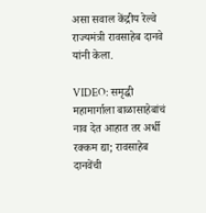असा सवाल केंद्रीय रेल्वे राज्यमंत्री रावसाहेब दानवे यांनी केला.

VIDEO: समृद्धी महामार्गाला बाळासाहेबांचं नाव देत आहात तर अर्धी रक्कम द्या; रावसाहेब दानवेंची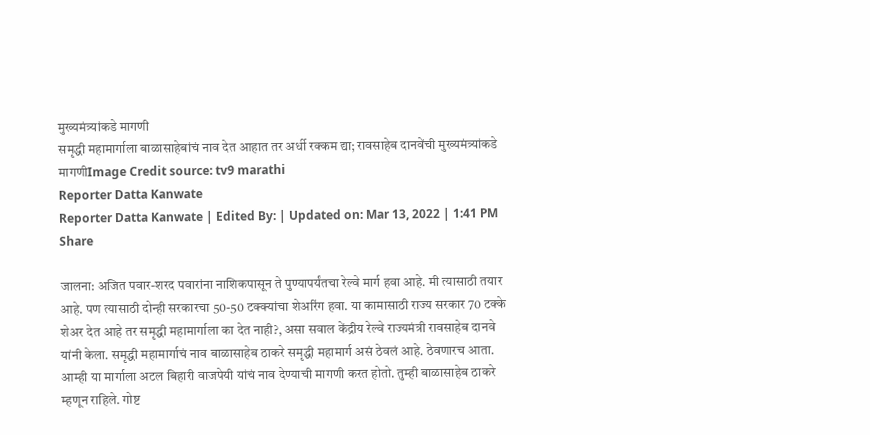मुख्यमंत्र्यांकडे मागणी
समृद्धी महामार्गाला बाळासाहेबांचं नाव देत आहात तर अर्धी रक्कम द्या; रावसाहेब दानवेंची मुख्यमंत्र्यांकडे मागणीImage Credit source: tv9 marathi
Reporter Datta Kanwate
Reporter Datta Kanwate | Edited By: | Updated on: Mar 13, 2022 | 1:41 PM
Share

जालना: अजित पवार-शरद पवारांना नाशिकपासून ते पुण्यापर्यंतचा रेल्वे मार्ग हवा आहे. मी त्यासाठी तयार आहे. पण त्यासाठी दोन्ही सरकारचा 50-50 टक्क्यांचा शेअरिंग हवा. या कामासाठी राज्य सरकार 70 टक्के शेअर देत आहे तर समृद्धी महामार्गाला का देत नाही?, असा सवाल केंद्रीय रेल्वे राज्यमंत्री रावसाहेब दानवे यांनी केला. समृद्धी महामार्गाचं नाव बाळासाहेब ठाकरे समृद्धी महामार्ग असं ठेवलं आहे. ठेवणारच आता. आम्ही या मार्गाला अटल बिहारी वाजपेयी यांचं नाव देण्याची मागणी करत होतो. तुम्ही बाळासाहेब ठाकरे म्हणून राहिले. गोष्ट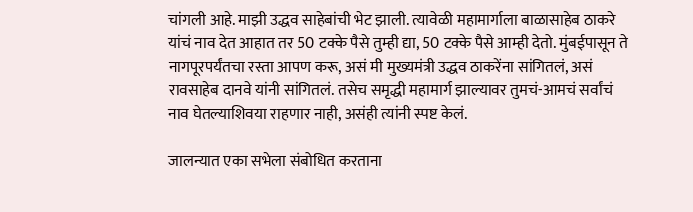चांगली आहे. माझी उद्धव साहेबांची भेट झाली. त्यावेळी महामार्गाला बाळासाहेब ठाकरे यांचं नाव देत आहात तर 50 टक्के पैसे तुम्ही द्या, 50 टक्के पैसे आम्ही देतो. मुंबईपासून ते नागपूरपर्यंतचा रस्ता आपण करू, असं मी मुख्यमंत्री उद्धव ठाकरेंना सांगितलं, असं रावसाहेब दानवे यांनी सांगितलं. तसेच समृद्धी महामार्ग झाल्यावर तुमचं-आमचं सर्वांचं नाव घेतल्याशिवया राहणार नाही, असंही त्यांनी स्पष्ट केलं.

जालन्यात एका सभेला संबोधित करताना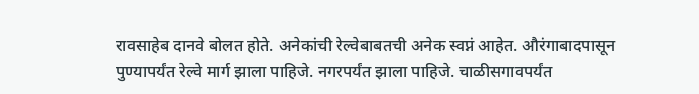रावसाहेब दानवे बोलत होते. अनेकांची रेल्वेबाबतची अनेक स्वप्नं आहेत. औरंगाबादपासून पुण्यापर्यंत रेल्वे मार्ग झाला पाहिजे. नगरपर्यंत झाला पाहिजे. चाळीसगावपर्यंत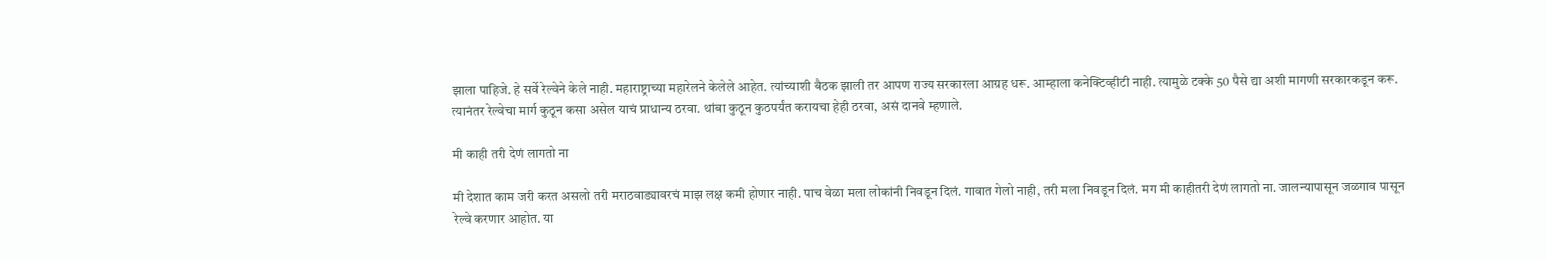झाला पाहिजे. हे सर्वे रेल्वेने केले नाही. महाराष्ट्राच्या महारेलने केलेले आहेत. त्यांच्याशी बैठक झाली तर आपण राज्य सरकारला आग्रह धरू. आम्हाला कनेक्टिव्हीटी नाही. त्यामुळे टक्के 50 पैसे द्या अशी मागणी सरकारकडून करू. त्यानंतर रेल्वेचा मार्ग कुठून कसा असेल याचं प्राधान्य ठरवा. थांबा कुठून कुठपर्यंत करायचा हेही ठरवा, असं दानवे म्हणाले.

मी काही तरी देणं लागतो ना

मी देशात काम जरी करत असलो तरी मराठवाड्यावरचं माझ लक्ष कमी होणार नाही. पाच वेळा मला लोकांनी निवडून दिलं. गावात गेलो नाही, तरी मला निवडून दिलं. मग मी काहीतरी देणं लागतो ना. जालन्यापासून जळगाव पासून रेल्वे करणार आहोत. या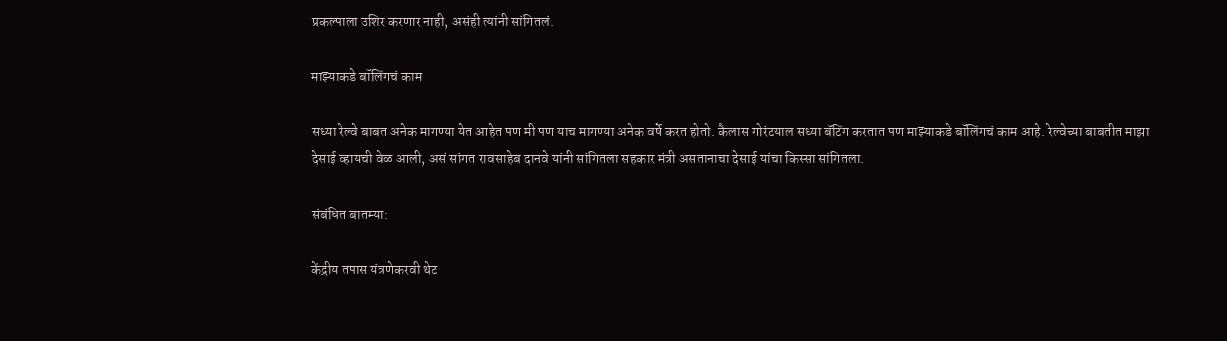प्रकल्पाला उशिर करणार नाही, असंही त्यांनी सांगितलं.

माझ्याकडे बॉलिंगचं काम

सध्या रेल्वे बाबत अनेक मागण्या येत आहेत पण मी पण याच मागण्या अनेक वर्षे करत होतो. कैलास गोरंटयाल सध्या बॅटिंग करतात पण माझ्याकडे बॉलिंगचं काम आहे. रेल्वेच्या बाबतीत माझा देसाई व्हायची वेळ आली, असं सांगत रावसाहेब दानवे यांनी सांगितला सहकार मंत्री असतानाचा देसाई यांचा किस्सा सांगितला.

संबंधित बातम्या:

केंद्रीय तपास यंत्रणेकरवी थेट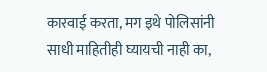कारवाई करता, मग इथे पोलिसांनी साधी माहितीही घ्यायची नाही का,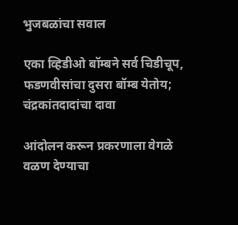भुजबळांचा सवाल

एका व्हिडीओ बॉम्बने सर्व चिडीचूप, फडणवीसांचा दुसरा बॉम्ब येतोय; चंद्रकांतदादांचा दावा

आंदोलन करून प्रकरणाला वेगळे वळण देण्याचा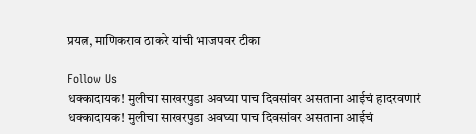प्रयत्न, माणिकराव ठाकरे यांची भाजपवर टीका

Follow Us
धक्कादायक! मुलीचा साखरपुडा अवघ्या पाच दिवसांवर असताना आईचं हादरवणारं
धक्कादायक! मुलीचा साखरपुडा अवघ्या पाच दिवसांवर असताना आईचं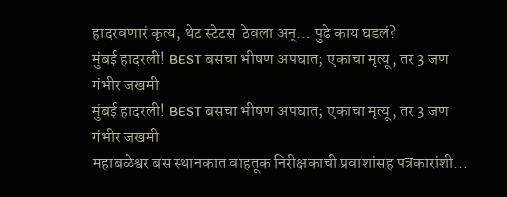हादरवणारं कृत्य, थेट स्टेटस  ठेवला अन्... पुढे काय घडलं?
मुंबई हादरली! BEST बसचा भीषण अपघात; एकाचा मृत्यू, तर 3 जण गंभीर जखमी
मुंबई हादरली! BEST बसचा भीषण अपघात; एकाचा मृत्यू, तर 3 जण गंभीर जखमी
महाबळेश्वर बस स्थानकात वाहतूक निरीक्षकाची प्रवाशांसह पत्रकारांशी...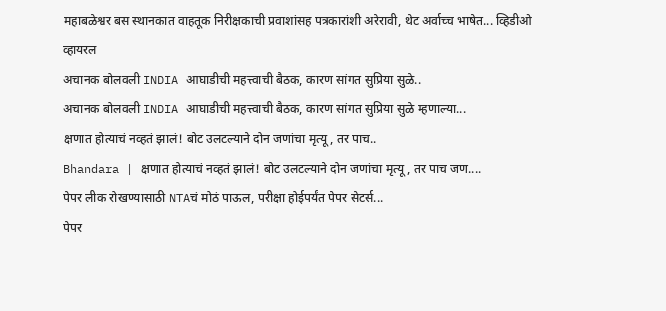महाबळेश्वर बस स्थानकात वाहतूक निरीक्षकाची प्रवाशांसह पत्रकारांशी अरेरावी, थेट अर्वाच्च भाषेत... व्हिडीओ व्हायरल
अचानक बोलवली INDIA आघाडीची महत्त्वाची बैठक, कारण सांगत सुप्रिया सुळे..
अचानक बोलवली INDIA आघाडीची महत्त्वाची बैठक, कारण सांगत सुप्रिया सुळे म्हणाल्या...
क्षणात होत्याचं नव्हतं झालं! बोट उलटल्याने दोन जणांचा मृत्यू, तर पाच..
Bhandara | क्षणात होत्याचं नव्हतं झालं! बोट उलटल्याने दोन जणांचा मृत्यू, तर पाच जण....
पेपर लीक रोखण्यासाठी NTAचं मोठं पाऊल, परीक्षा होईपर्यंत पेपर सेटर्स...
पेपर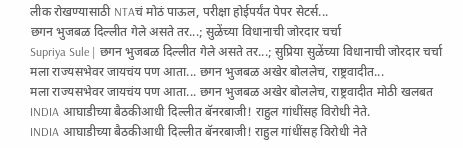लीक रोखण्यासाठी NTAचं मोठं पाऊल, परीक्षा होईपर्यंत पेपर सेटर्स...
छगन भुजबळ दिल्लीत गेले असते तर...; सुळेंच्या विधानाची जोरदार चर्चा
Supriya Sule | छगन भुजबळ दिल्लीत गेले असते तर...; सुप्रिया सुळेंच्या विधानाची जोरदार चर्चा
मला राज्यसभेवर जायचंय पण आता... छगन भुजबळ अखेर बोललेच, राष्ट्रवादीत...
मला राज्यसभेवर जायचंय पण आता... छगन भुजबळ अखेर बोललेच, राष्ट्रवादीत मोठी खलबत
INDIA आघाडीच्या बैठकीआधी दिल्लीत बॅनरबाजी! राहुल गांधींसह विरोधी नेते.
INDIA आघाडीच्या बैठकीआधी दिल्लीत बॅनरबाजी! राहुल गांधींसह विरोधी नेते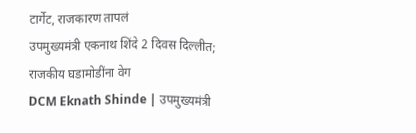टार्गेट, राजकारण तापलं
उपमुख्यमंत्री एकनाथ शिंदे 2 दिवस दिल्लीत; राजकीय घडामोडींना वेग
DCM Eknath Shinde | उपमुख्यमंत्री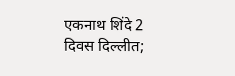एकनाथ शिंदे 2 दिवस दिल्लीत;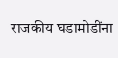राजकीय घडामोडींना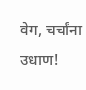वेग, चर्चांना उधाण!